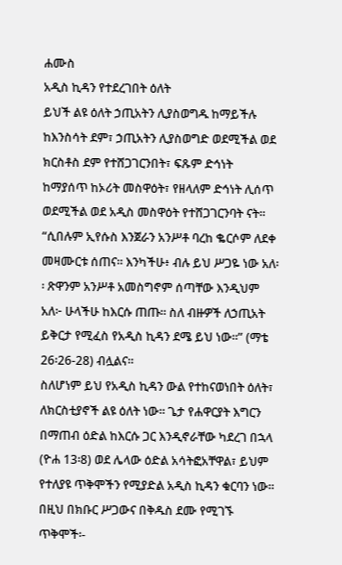ሐሙስ
አዲስ ኪዳን የተደረገበት ዕለት
ይህች ልዩ ዕለት ኃጢአትን ሊያስወግዱ ከማይችሉ ከእንስሳት ደም፣ ኃጢአትን ሊያስወግድ ወደሚችል ወደ ክርስቶስ ደም የተሸጋገርንበት፣ ፍጹም ድኅነት ከማያሰጥ ከኦሪት መስዋዕት፣ የዘላለም ድኅነት ሊሰጥ ወደሚችል ወደ አዲስ መስዋዕት የተሸጋገርንባት ናት፡፡
“ሲበሉም ኢየሱስ እንጀራን አንሥቶ ባረከ ቈርሶም ለደቀ መዛሙርቱ ሰጠና። እንካችሁ፥ ብሉ ይህ ሥጋዬ ነው አለ፡፡ ጽዋንም አንሥቶ አመስግኖም ሰጣቸው እንዲህም አለ፦ ሁላችሁ ከእርሱ ጠጡ፡፡ ስለ ብዙዎች ለኃጢአት ይቅርታ የሚፈስ የአዲስ ኪዳን ደሜ ይህ ነው፡፡” (ማቴ 26፡26-28) ብሏልና፡፡
ስለሆነም ይህ የአዲስ ኪዳን ውል የተከናወነበት ዕለት፣ ለክርስቲያኖች ልዩ ዕለት ነው፡፡ ጌታ የሐዋርያት እግርን በማጠብ ዕድል ከእርሱ ጋር እንዲኖራቸው ካደረገ በኋላ (ዮሐ 13፡8) ወደ ሌላው ዕድል አሳትፎአቸዋል፣ ይህም የተለያዩ ጥቅሞችን የሚያድል አዲስ ኪዳን ቁርባን ነው፡፡ በዚህ በክቡር ሥጋውና በቅዱስ ደሙ የሚገኙ ጥቅሞች፡-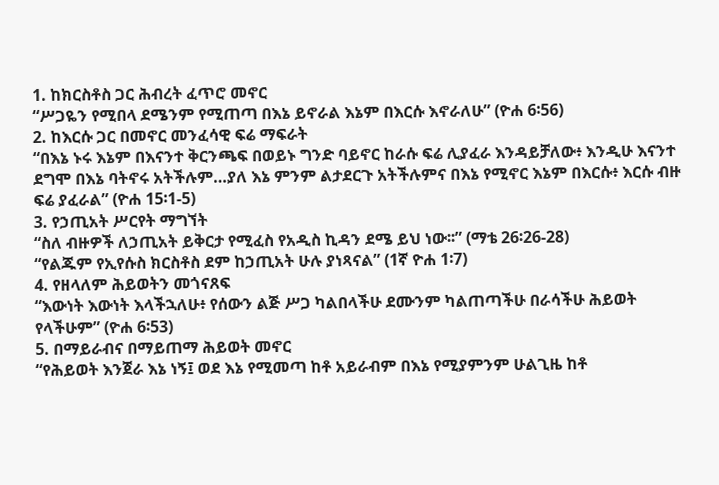1. ከክርስቶስ ጋር ሕብረት ፈጥሮ መኖር
“ሥጋዬን የሚበላ ደሜንም የሚጠጣ በእኔ ይኖራል እኔም በእርሱ እኖራለሁ” (ዮሐ 6፡56)
2. ከእርሱ ጋር በመኖር መንፈሳዊ ፍሬ ማፍራት
“በእኔ ኑሩ እኔም በእናንተ ቅርንጫፍ በወይኑ ግንድ ባይኖር ከራሱ ፍሬ ሊያፈራ እንዳይቻለው፥ እንዲሁ እናንተ ደግሞ በእኔ ባትኖሩ አትችሉም…ያለ እኔ ምንም ልታደርጉ አትችሉምና በእኔ የሚኖር እኔም በእርሱ፥ እርሱ ብዙ ፍሬ ያፈራል” (ዮሐ 15፡1-5)
3. የኃጢአት ሥርየት ማግኘት
“ስለ ብዙዎች ለኃጢአት ይቅርታ የሚፈስ የአዲስ ኪዳን ደሜ ይህ ነው፡፡” (ማቴ 26፡26-28)
“የልጁም የኢየሱስ ክርስቶስ ደም ከኃጢአት ሁሉ ያነጻናል” (1ኛ ዮሐ 1፡7)
4. የዘላለም ሕይወትን መጎናጸፍ
“እውነት እውነት እላችኋለሁ፥ የሰውን ልጅ ሥጋ ካልበላችሁ ደሙንም ካልጠጣችሁ በራሳችሁ ሕይወት የላችሁም” (ዮሐ 6፡53)
5. በማይራብና በማይጠማ ሕይወት መኖር
“የሕይወት እንጀራ እኔ ነኝ፤ ወደ እኔ የሚመጣ ከቶ አይራብም በእኔ የሚያምንም ሁልጊዜ ከቶ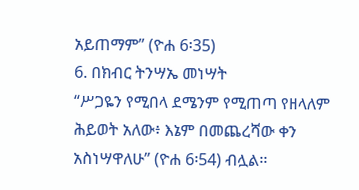አይጠማም” (ዮሐ 6፡35)
6. በክብር ትንሣኤ መነሣት
“ሥጋዬን የሚበላ ደሜንም የሚጠጣ የዘላለም ሕይወት አለው፥ እኔም በመጨረሻው ቀን አስነሣዋለሁ” (ዮሐ 6፡54) ብሏል፡፡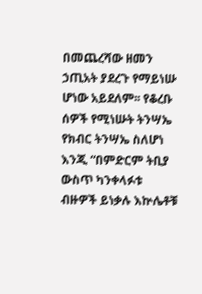በመጨረሻው ዘመን ኃጢአት ያደረጉ የማይነሡ ሆነው አይደለም፡፡ የቆረቡ ሰዎች የሚነሡት ትንሣኤ የክብር ትንሣኤ ስለሆነ እንጂ “በምድርም ትቢያ ውስጥ ካንቀላፉቱ ብዙዎች ይነቃሉ እኵሌቶቹ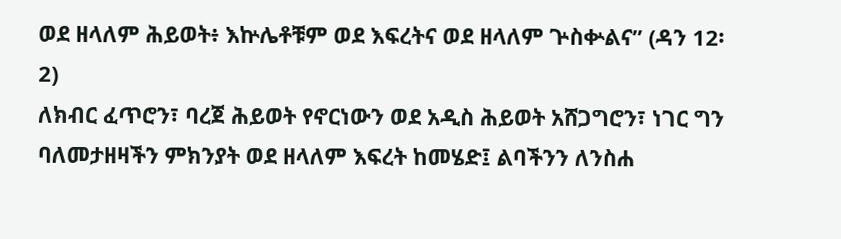ወደ ዘላለም ሕይወት፥ እኵሌቶቹም ወደ እፍረትና ወደ ዘላለም ጕስቍልና” (ዳን 12፡2)
ለክብር ፈጥሮን፣ ባረጀ ሕይወት የኖርነውን ወደ አዲስ ሕይወት አሸጋግሮን፣ ነገር ግን ባለመታዘዛችን ምክንያት ወደ ዘላለም እፍረት ከመሄድ፤ ልባችንን ለንስሐ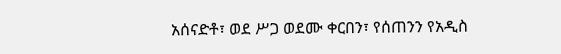አሰናድቶ፣ ወደ ሥጋ ወደሙ ቀርበን፣ የሰጠንን የአዲስ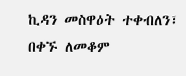ኪዳን መስዋዕት ተቀብለን፣ በቀኙ ለመቆም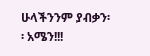ሁላችንንም ያብቃን፡፡ አሜን!!!